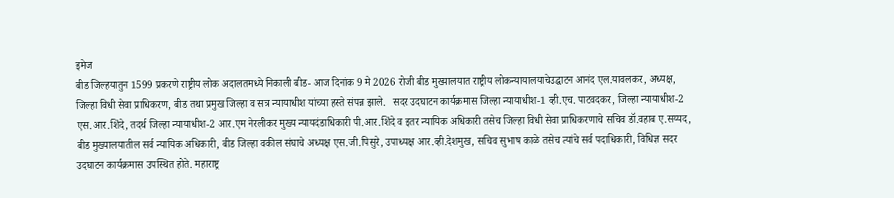इमेज
बीड जिल्हयातुन 1599 प्रकरणे राष्ट्रीय लोक अदालतमध्ये निकाली बीड- आज दिनांक 9 मे 2026 रोजी बीड मुख्यालयात राष्ट्रीय लोकन्यायालयाचेउद्घाटन आनंद एल.यावलकर, अध्यक्ष, जिल्हा विधी सेवा प्राधिकरण, बीड तथा प्रमुख जिल्हा व सत्र न्यायाधीश यांच्या हस्ते संपन्न झाले.   सदर उदघाटन कार्यक्रमास जिल्हा न्यायाधीश-1 व्ही.एच. पाटवदकर, जिल्हा न्यायाधीश-2 एस.आर.शिंदे, तदर्थ जिल्हा न्यायाधीश-2 आर.एम नेरलीकर मुख्य न्यायदंडाधिकारी पी.आर.शिंदे व इतर न्यायिक अधिकारी तसेच जिल्हा विधी सेवा प्राधिकरणाचे सचिव डॉ.वहाब ए.सय्यद, बीड मुख्यालयातील सर्व न्यायिक अधिकारी, बीड जिल्हा वकील संघाचे अध्यक्ष एस.जी.पिसुरे, उपाध्यक्ष आर.व्ही.देशमुख, सचिव सुभाष काळे तसेच त्यांचे सर्व पदाधिकारी, विधिज्ञ सदर उदघाटन कार्यक्रमास उपस्थित होते. महाराष्ट्र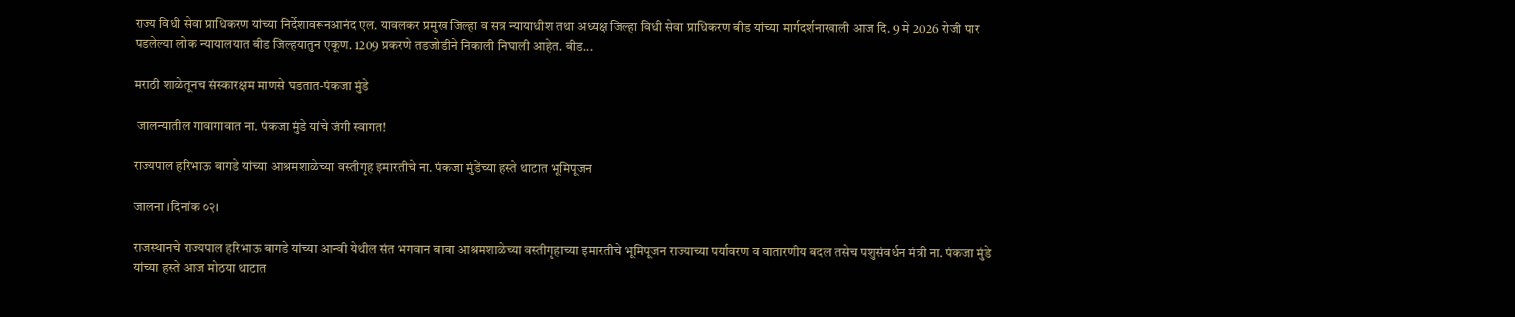राज्य विधी सेवा प्राधिकरण यांच्या निर्देशावरूनआनंद एल. यावलकर प्रमुख जिल्हा व सत्र न्यायाधीश तथा अध्यक्ष जिल्हा विधी सेवा प्राधिकरण बीड यांच्या मार्गदर्शनाखाली आज दि. 9 मे 2026 रोजी पार पडलेल्या लोक न्यायालयात बीड जिल्हयातुन एकूण. 1209 प्रकरणे तडजोडीने निकाली निघाली आहेत. बीड...

मराठी शाळेतूनच संस्कारक्षम माणसे घडतात-पंकजा मुंडे

 जालन्यातील गावागावात ना. पंकजा मुंडे यांचे जंगी स्वागत!

राज्यपाल हरिभाऊ बागडे यांच्या आश्रमशाळेच्या वस्तीगृह इमारतीचे ना. पंकजा मुंडेंच्या हस्ते थाटात भूमिपूजन

जालना ।दिनांक ०२।

राजस्थानचे राज्यपाल हरिभाऊ बागडे यांच्या आन्वी येथील संत भगवान बाबा आश्रमशाळेच्या वस्तीगृहाच्या इमारतीचे भूमिपूजन राज्याच्या पर्यावरण व वातारणीय बदल तसेच पशुसंवर्धन मंत्री ना. पंकजा मुंडे यांच्या हस्ते आज मोठया थाटात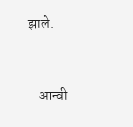झाले.


    आन्वी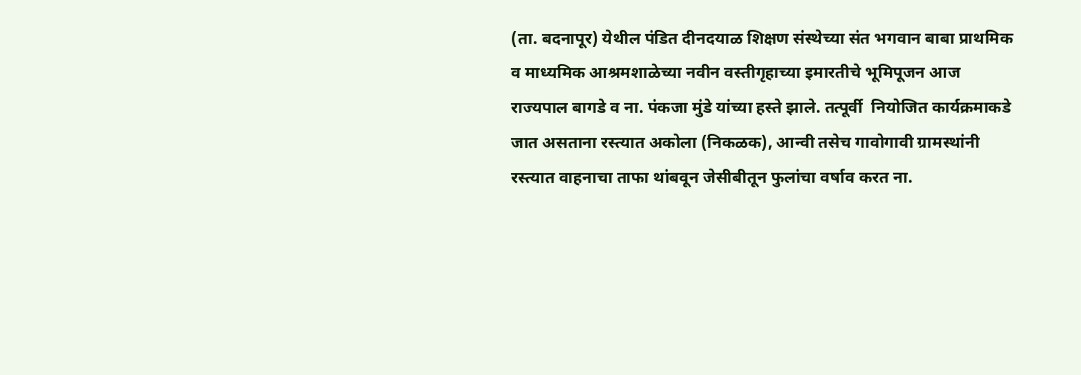(ता. बदनापूर) येथील पंडित दीनदयाळ शिक्षण संस्थेच्या संत भगवान बाबा प्राथमिक व माध्यमिक आश्रमशाळेच्या नवीन वस्तीगृहाच्या इमारतीचे भूमिपूजन आज राज्यपाल बागडे व ना. पंकजा मुंडे यांच्या हस्ते झाले. तत्पूर्वी  नियोजित कार्यक्रमाकडे जात असताना रस्त्यात अकोला (निकळक), आन्वी तसेच गावोगावी ग्रामस्थांनी रस्त्यात वाहनाचा ताफा थांबवून जेसीबीतून फुलांचा वर्षाव करत ना.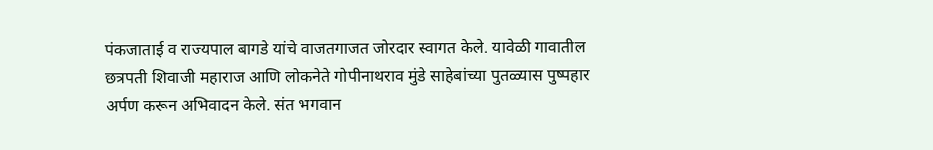पंकजाताई व राज्यपाल बागडे यांचे वाजतगाजत जोरदार स्वागत केले. यावेळी गावातील छत्रपती शिवाजी महाराज आणि लोकनेते गोपीनाथराव मुंडे साहेबांच्या पुतळ्यास पुष्पहार अर्पण करून अभिवादन केले. संत भगवान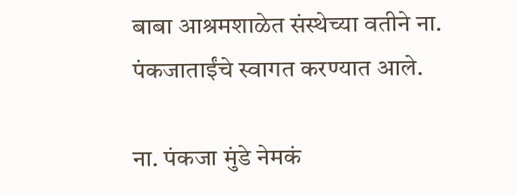बाबा आश्रमशाळेत संस्थेच्या वतीने ना. पंकजाताईंचे स्वागत करण्यात आले.

ना. पंकजा मुंडे नेमकं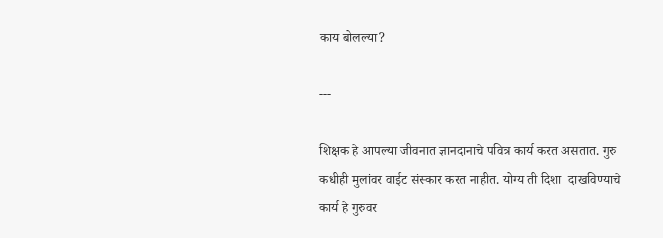काय बोलल्या?

---

शिक्षक हे आपल्या जीवनात ज्ञानदानाचे पवित्र कार्य करत असतात. गुरु कधीही मुलांवर वाईट संस्कार करत नाहीत. योग्य ती दिशा  दाखविण्याचे कार्य हे गुरुवर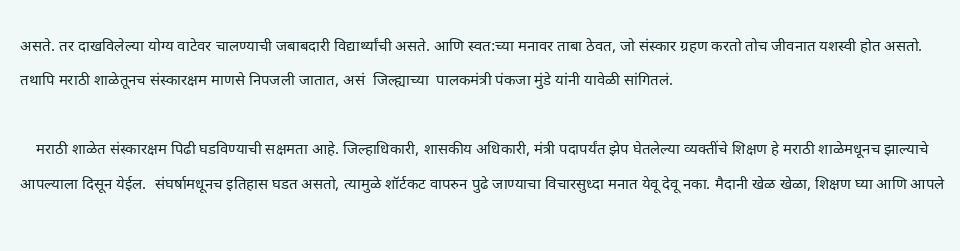असते. तर दाखविलेल्या योग्य वाटेवर चालण्याची जबाबदारी विद्यार्थ्यांची असते. आणि स्वत:च्या मनावर ताबा ठेवत, जो संस्कार ग्रहण करतो तोच जीवनात यशस्वी होत असतो. तथापि मराठी शाळेतूनच संस्कारक्षम माणसे निपजली जातात, असं  जिल्ह्याच्या  पालकमंत्री पंकजा मुंडे यांनी यावेळी सांगितलं.

    मराठी शाळेत संस्कारक्षम पिढी घडविण्याची सक्षमता आहे. जिल्हाधिकारी, शासकीय अधिकारी, मंत्री पदापर्यंत झेप घेतलेल्या व्यक्तींचे शिक्षण हे मराठी शाळेमधूनच झाल्याचे आपल्याला दिसून येईल.  संघर्षामधूनच इतिहास घडत असतो, त्यामुळे शॉर्टकट वापरुन पुढे जाण्याचा विचारसुध्दा मनात येवू देवू नका. मैदानी खेळ खेळा, शिक्षण घ्या आणि आपले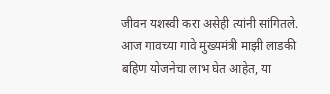जीवन यशस्वी करा असेही त्यांनी सांगितले. आज गावच्या गावे मुख्यमंत्री माझी लाडकी बहिण योजनेचा लाभ घेत आहेत, या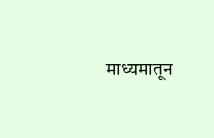माध्यमातून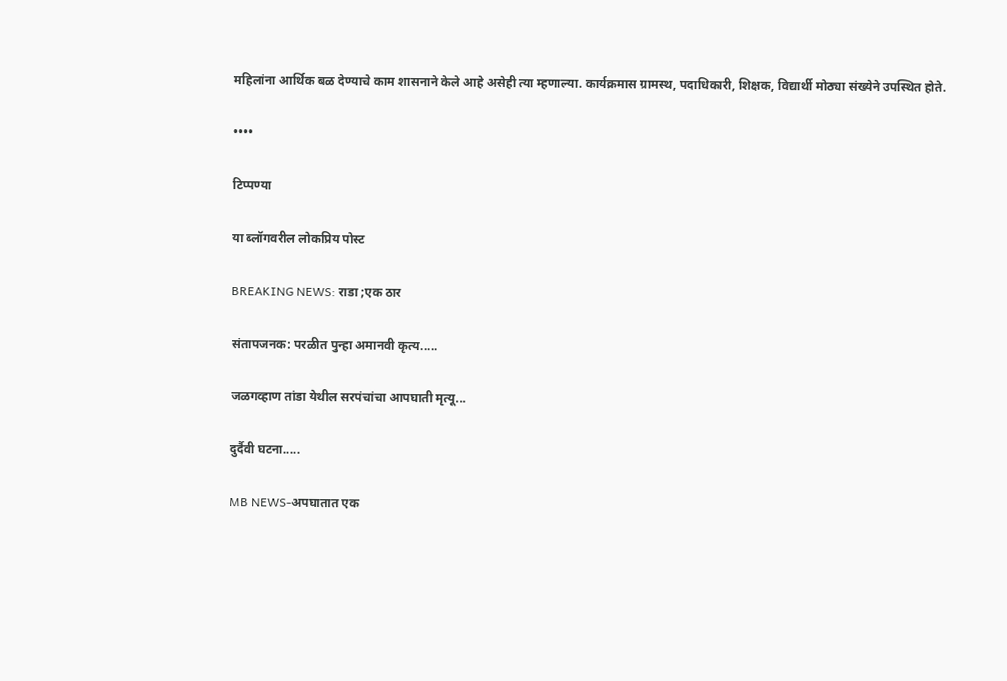महिलांना आर्थिक बळ देण्याचे काम शासनाने केले आहे असेही त्या म्हणाल्या. कार्यक्रमास ग्रामस्थ, पदाधिकारी, शिक्षक, विद्यार्थी मोठ्या संख्येने उपस्थित होते.

••••

टिप्पण्या

या ब्लॉगवरील लोकप्रिय पोस्ट

BREAKING NEWS: राडा ;एक ठार

संतापजनक: परळीत पुन्हा अमानवी कृत्य.....

जळगव्हाण तांडा येथील सरपंचांचा आपघाती मृत्यू...

दुर्दैवी घटना.....

MB NEWS-अपघातात एक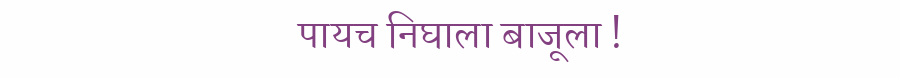पायच निघाला बाजूला !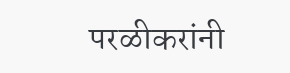परळीकरांनी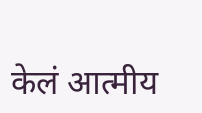केलं आत्मीय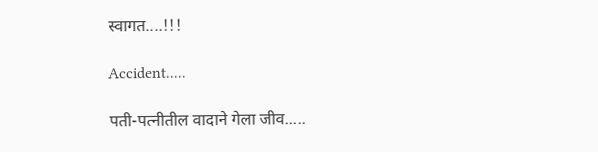स्वागत....!!!

Accident.....

पती-पत्नीतील वादाने गेला जीव.....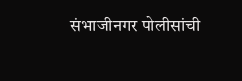संभाजीनगर पोलीसांची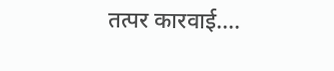तत्पर कारवाई....